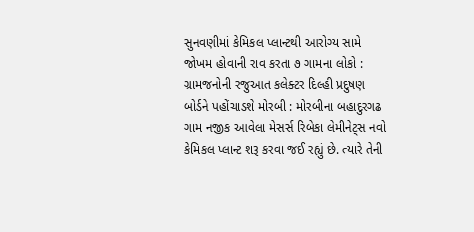સુનવણીમાં કેમિકલ પ્લાન્ટથી આરોગ્ય સામે જોખમ હોવાની રાવ કરતા ૭ ગામના લોકો : ગ્રામજનોની રજુઆત કલેક્ટર દિલ્હી પ્રદુષણ બોર્ડને પહોંચાડશે મોરબી : મોરબીના બહાદુરગઢ ગામ નજીક આવેલા મેસર્સ રિબેકા લેમીનેટ્સ નવો કેમિકલ પ્લાન્ટ શરૂ કરવા જઈ રહ્યું છે. ત્યારે તેની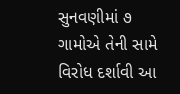સુનવણીમાં ૭ ગામોએ તેની સામે વિરોધ દર્શાવી આ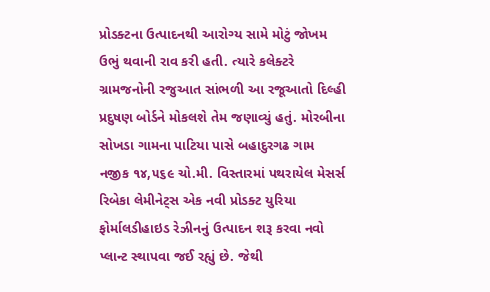પ્રોડક્ટના ઉત્પાદનથી આરોગ્ય સામે મોટું જોખમ ઉભું થવાની રાવ કરી હતી. ત્યારે કલેક્ટરે ગ્રામજનોની રજુઆત સાંભળી આ રજૂઆતો દિલ્હી પ્રદુષણ બોર્ડને મોકલશે તેમ જણાવ્યું હતું. મોરબીના સોખડા ગામના પાટિયા પાસે બહાદુરગઢ ગામ નજીક ૧૪,૫૬૯ ચો.મી. વિસ્તારમાં પથરાયેલ મેસર્સ રિબેકા લેમીનેટ્સ એક નવી પ્રોડક્ટ યુરિયા ફોર્માલડીહાઇડ રેઝીનનું ઉત્પાદન શરૂ કરવા નવો પ્લાન્ટ સ્થાપવા જઈ રહ્યું છે. જેથી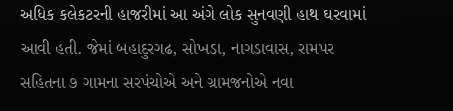અધિક કલેકટરની હાજરીમાં આ અંગે લોક સુનવણી હાથ ઘરવામાં આવી હતી. જેમાં બહાદુરગઢ, સોખડા, નાગડાવાસ, રામપર સહિતના ૭ ગામના સરપંચોએ અને ગ્રામજનોએ નવા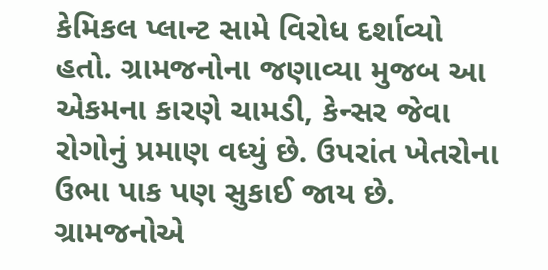કેમિકલ પ્લાન્ટ સામે વિરોધ દર્શાવ્યો હતો. ગ્રામજનોના જણાવ્યા મુજબ આ એકમના કારણે ચામડી, કેન્સર જેવા રોગોનું પ્રમાણ વધ્યું છે. ઉપરાંત ખેતરોના ઉભા પાક પણ સુકાઈ જાય છે. ગ્રામજનોએ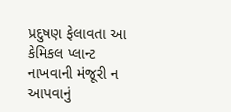પ્રદુષણ ફેલાવતા આ કેમિકલ પ્લાન્ટ નાખવાની મંજૂરી ન આપવાનું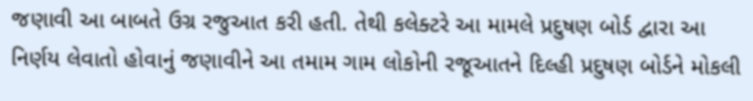જણાવી આ બાબતે ઉગ્ર રજુઆત કરી હતી. તેથી કલેક્ટરે આ મામલે પ્રદુષણ બોર્ડ દ્વારા આ નિર્ણય લેવાતો હોવાનું જણાવીને આ તમામ ગામ લોકોની રજૂઆતને દિલ્હી પ્રદુષણ બોર્ડને મોકલી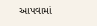આપવામાં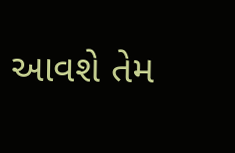આવશે તેમ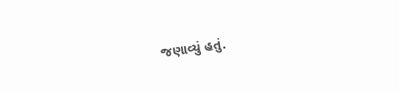જણાવ્યું હતું.